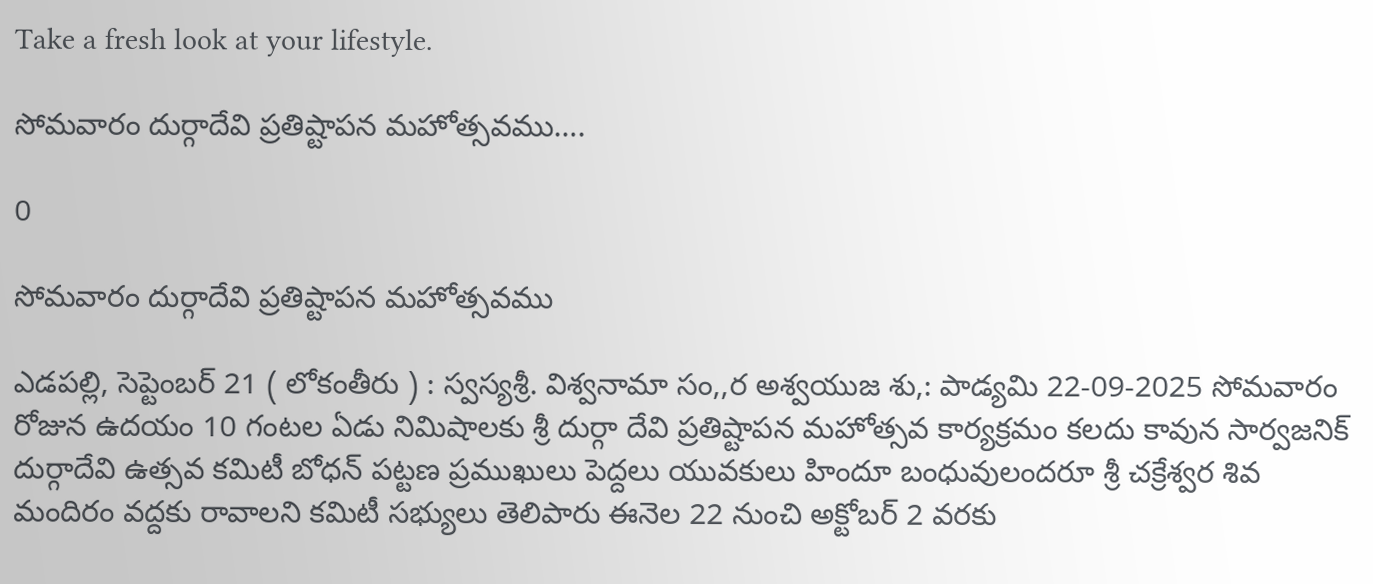Take a fresh look at your lifestyle.

సోమవారం దుర్గాదేవి ప్రతిష్టాపన మహోత్సవము….

0

సోమవారం దుర్గాదేవి ప్రతిష్టాపన మహోత్సవము

ఎడపల్లి, సెప్టెంబర్ 21 ( లోకంతీరు ) : స్వస్యశ్రీ. విశ్వనామా సం,,ర అశ్వయుజ శు,: పాడ్యమి 22-09-2025 సోమవారం రోజున ఉదయం 10 గంటల ఏడు నిమిషాలకు శ్రీ దుర్గా దేవి ప్రతిష్టాపన మహోత్సవ కార్యక్రమం కలదు కావున సార్వజనిక్ దుర్గాదేవి ఉత్సవ కమిటీ బోధన్ పట్టణ ప్రముఖులు పెద్దలు యువకులు హిందూ బంధువులందరూ శ్రీ చక్రేశ్వర శివ మందిరం వద్దకు రావాలని కమిటీ సభ్యులు తెలిపారు ఈనెల 22 నుంచి అక్టోబర్ 2 వరకు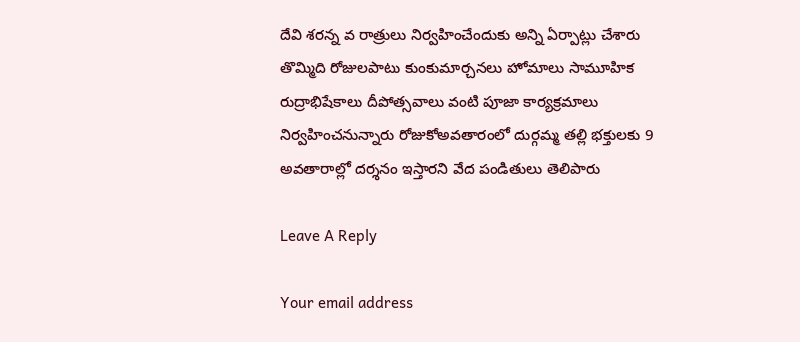దేవి శరన్న వ రాత్రులు నిర్వహించేందుకు అన్ని ఏర్పాట్లు చేశారు తొమ్మిది రోజులపాటు కుంకుమార్చనలు హోమాలు సామూహిక రుద్రాభిషేకాలు దీపోత్సవాలు వంటి పూజా కార్యక్రమాలు నిర్వహించనున్నారు రోజుకోఅవతారంలో దుర్గమ్మ తల్లి భక్తులకు 9 అవతారాల్లో దర్శనం ఇస్తారని వేద పండితులు తెలిపారు

Leave A Reply

Your email address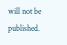will not be published.